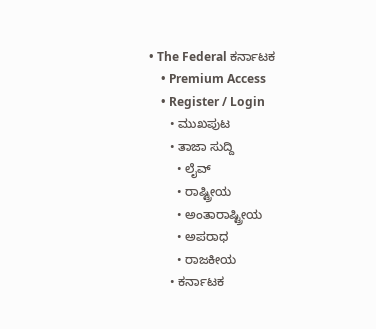• The Federal ಕರ್ನಾಟಕ
    • Premium Access
    • Register / Login
      • ಮುಖಪುಟ
      • ತಾಜಾ ಸುದ್ದಿ
        • ಲೈವ್‌
        • ರಾಷ್ಟ್ರೀಯ
        • ಅಂತಾರಾಷ್ಟ್ರೀಯ
        • ಅಪರಾಧ
        • ರಾಜಕೀಯ
      • ಕರ್ನಾಟಕ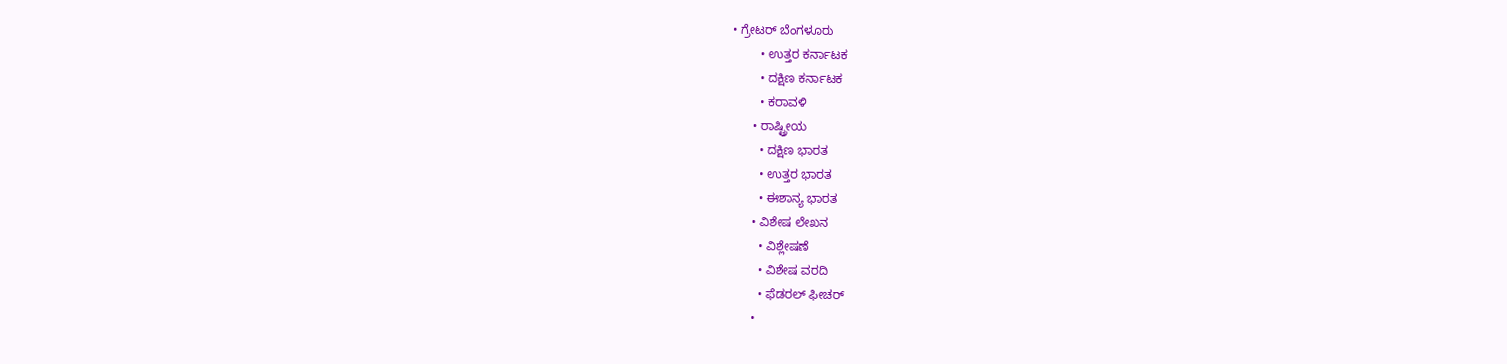• ಗ್ರೇಟರ್ ಬೆಂಗಳೂರು
        • ಉತ್ತರ ಕರ್ನಾಟಕ
        • ದಕ್ಷಿಣ ಕರ್ನಾಟಕ
        • ಕರಾವಳಿ
      • ರಾಷ್ಟ್ರೀಯ
        • ದಕ್ಷಿಣ ಭಾರತ
        • ಉತ್ತರ ಭಾರತ
        • ಈಶಾನ್ಯ ಭಾರತ
      • ವಿಶೇಷ ಲೇಖನ
        • ವಿಶ್ಲೇಷಣೆ
        • ವಿಶೇಷ ವರದಿ
        • ಫೆಡರಲ್ ಫೀಚರ್
      •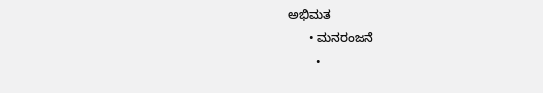ಅಭಿಮತ
      • ಮನರಂಜನೆ
        •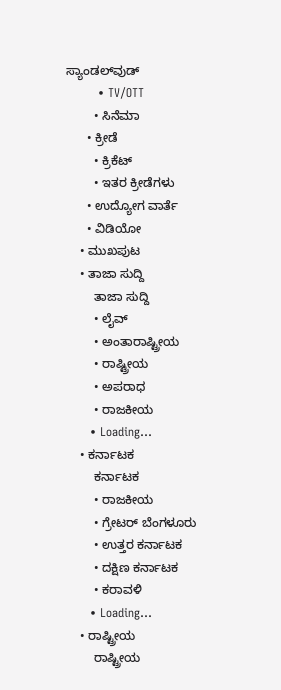ಸ್ಯಾಂಡಲ್‌ವುಡ್
        • TV/OTT
        • ಸಿನೆಮಾ
      • ಕ್ರೀಡೆ
        • ಕ್ರಿಕೆಟ್
        • ಇತರ ಕ್ರೀಡೆಗಳು
      • ಉದ್ಯೋಗ ವಾರ್ತೆ
      • ವಿಡಿಯೋ
    • ಮುಖಪುಟ
    • ತಾಜಾ ಸುದ್ದಿ
        ತಾಜಾ ಸುದ್ದಿ
        • ಲೈವ್‌
        • ಅಂತಾರಾಷ್ಟ್ರೀಯ
        • ರಾಷ್ಟ್ರೀಯ
        • ಅಪರಾಧ
        • ರಾಜಕೀಯ
      • Loading...
    • ಕರ್ನಾಟಕ
        ಕರ್ನಾಟಕ
        • ರಾಜಕೀಯ
        • ಗ್ರೇಟರ್ ಬೆಂಗಳೂರು
        • ಉತ್ತರ ಕರ್ನಾಟಕ
        • ದಕ್ಷಿಣ ಕರ್ನಾಟಕ
        • ಕರಾವಳಿ
      • Loading...
    • ರಾಷ್ಟ್ರೀಯ
        ರಾಷ್ಟ್ರೀಯ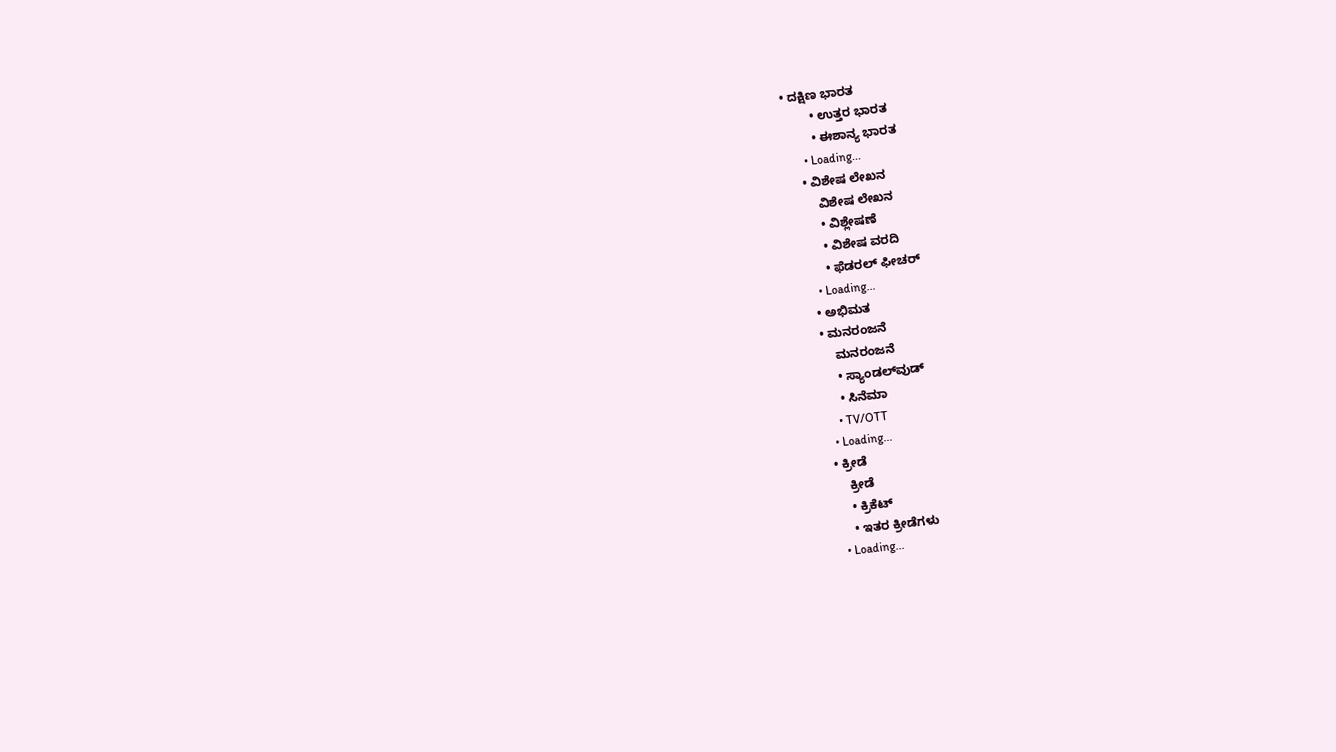• ದಕ್ಷಿಣ ಭಾರತ
        • ಉತ್ತರ ಭಾರತ
        • ಈಶಾನ್ಯ ಭಾರತ
      • Loading...
    • ವಿಶೇಷ ಲೇಖನ
        ವಿಶೇಷ ಲೇಖನ
        • ವಿಶ್ಲೇಷಣೆ
        • ವಿಶೇಷ ವರದಿ
        • ಫೆಡರಲ್ ಫೀಚರ್
      • Loading...
    • ಅಭಿಮತ
    • ಮನರಂಜನೆ
        ಮನರಂಜನೆ
        • ಸ್ಯಾಂಡಲ್‌ವುಡ್
        • ಸಿನೆಮಾ
        • TV/OTT
      • Loading...
    • ಕ್ರೀಡೆ
        ಕ್ರೀಡೆ
        • ಕ್ರಿಕೆಟ್
        • ಇತರ ಕ್ರೀಡೆಗಳು
      • Loading...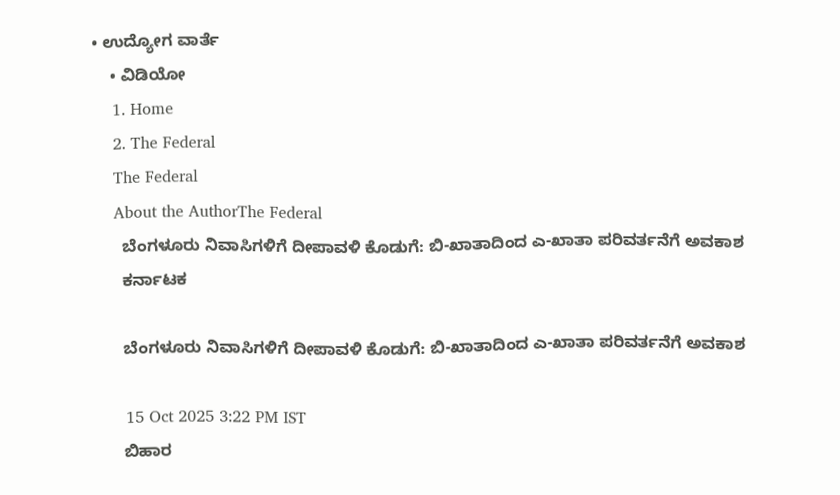• ಉದ್ಯೋಗ ವಾರ್ತೆ
    • ವಿಡಿಯೋ
    1. Home
    2. The Federal
    The Federal
    About the AuthorThe Federal
      ಬೆಂಗಳೂರು ನಿವಾಸಿಗಳಿಗೆ ದೀಪಾವಳಿ ಕೊಡುಗೆ: ಬಿ-ಖಾತಾದಿಂದ ಎ-ಖಾತಾ ಪರಿವರ್ತನೆಗೆ ಅವಕಾಶ
      ಕರ್ನಾಟಕ

      ಬೆಂಗಳೂರು ನಿವಾಸಿಗಳಿಗೆ ದೀಪಾವಳಿ ಕೊಡುಗೆ: ಬಿ-ಖಾತಾದಿಂದ ಎ-ಖಾತಾ ಪರಿವರ್ತನೆಗೆ ಅವಕಾಶ

      15 Oct 2025 3:22 PM IST
      ಬಿಹಾರ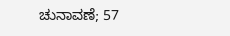ಚುನಾವಣೆ; 57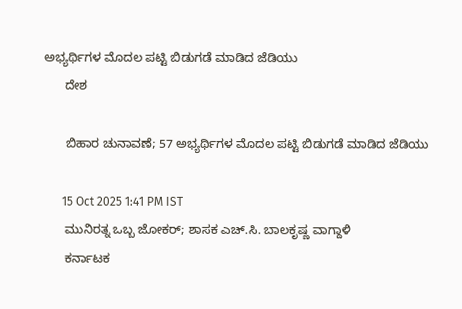ಅಭ್ಯರ್ಥಿಗಳ ಮೊದಲ ಪಟ್ಟಿ ಬಿಡುಗಡೆ ಮಾಡಿದ ಜೆಡಿಯು
      ದೇಶ

      ಬಿಹಾರ ಚುನಾವಣೆ; 57 ಅಭ್ಯರ್ಥಿಗಳ ಮೊದಲ ಪಟ್ಟಿ ಬಿಡುಗಡೆ ಮಾಡಿದ ಜೆಡಿಯು

      15 Oct 2025 1:41 PM IST
      ಮುನಿರತ್ನ ಒಬ್ಬ ಜೋಕರ್‌; ಶಾಸಕ ಎಚ್.ಸಿ. ಬಾಲಕೃಷ್ಣ ವಾಗ್ದಾಳಿ
      ಕರ್ನಾಟಕ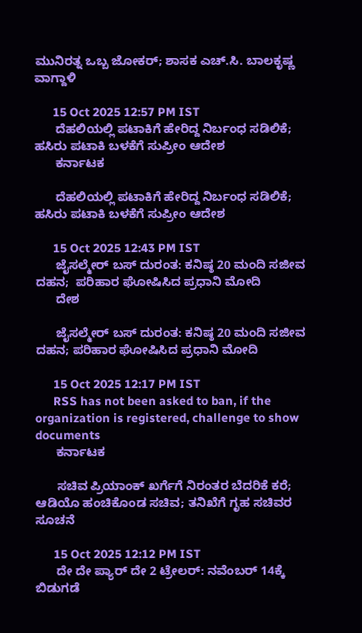ಮುನಿರತ್ನ ಒಬ್ಬ ಜೋಕರ್‌; ಶಾಸಕ ಎಚ್.ಸಿ. ಬಾಲಕೃಷ್ಣ ವಾಗ್ದಾಳಿ

      15 Oct 2025 12:57 PM IST
      ದೆಹಲಿಯಲ್ಲಿ ಪಟಾಕಿಗೆ ಹೇರಿದ್ದ ನಿರ್ಬಂಧ ಸಡಿಲಿಕೆ;  ಹಸಿರು ಪಟಾಕಿ ಬಳಕೆಗೆ ಸುಪ್ರೀಂ ಆದೇಶ
      ಕರ್ನಾಟಕ

      ದೆಹಲಿಯಲ್ಲಿ ಪಟಾಕಿಗೆ ಹೇರಿದ್ದ ನಿರ್ಬಂಧ ಸಡಿಲಿಕೆ; ಹಸಿರು ಪಟಾಕಿ ಬಳಕೆಗೆ ಸುಪ್ರೀಂ ಆದೇಶ

      15 Oct 2025 12:43 PM IST
      ಜೈಸಲ್ಮೇರ್ ಬಸ್ ದುರಂತ: ಕನಿಷ್ಠ 20 ಮಂದಿ ಸಜೀವ ದಹನ;  ಪರಿಹಾರ ಘೋಷಿಸಿದ ಪ್ರಧಾನಿ ಮೋದಿ
      ದೇಶ

      ಜೈಸಲ್ಮೇರ್ ಬಸ್ ದುರಂತ: ಕನಿಷ್ಠ 20 ಮಂದಿ ಸಜೀವ ದಹನ; ಪರಿಹಾರ ಘೋಷಿಸಿದ ಪ್ರಧಾನಿ ಮೋದಿ

      15 Oct 2025 12:17 PM IST
      RSS has not been asked to ban, if the organization is registered, challenge to show documents
      ಕರ್ನಾಟಕ

      ಸಚಿವ ಪ್ರಿಯಾಂಕ್‌ ಖರ್ಗೆಗೆ ನಿರಂತರ ಬೆದರಿಕೆ ಕರೆ; ಆಡಿಯೊ ಹಂಚಿಕೊಂಡ ಸಚಿವ; ತನಿಖೆಗೆ ಗೃಹ ಸಚಿವರ ಸೂಚನೆ

      15 Oct 2025 12:12 PM IST
      ದೇ ದೇ ಪ್ಯಾರ್ ದೇ 2 ಟ್ರೇಲರ್: ನವೆಂಬರ್ 14ಕ್ಕೆ ಬಿಡುಗಡೆ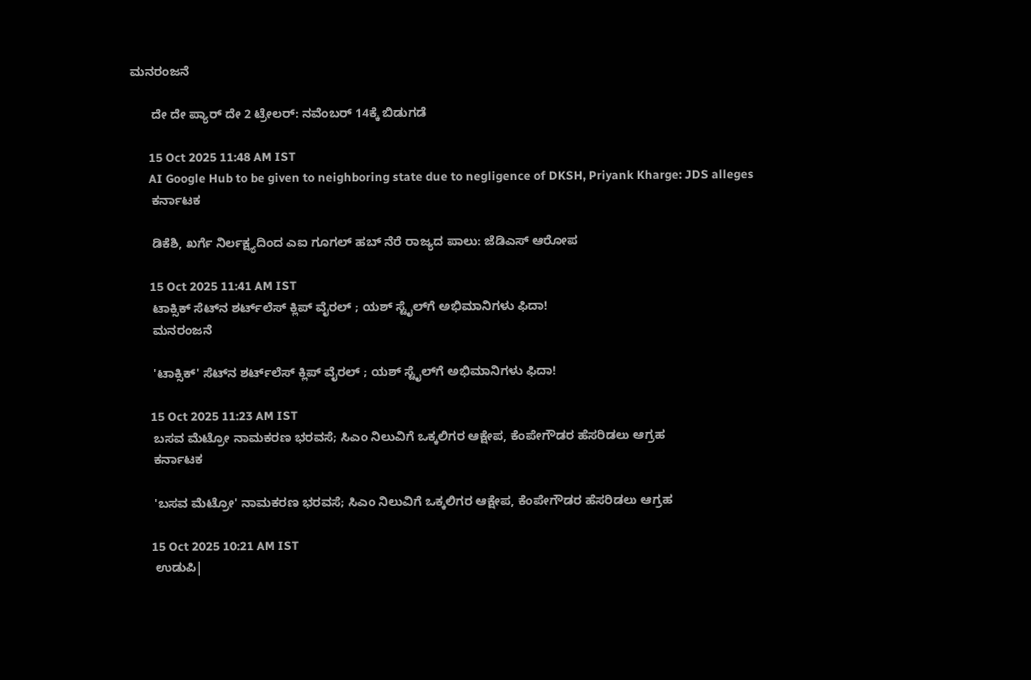ಮನರಂಜನೆ

      ದೇ ದೇ ಪ್ಯಾರ್ ದೇ 2 ಟ್ರೇಲರ್: ನವೆಂಬರ್ 14ಕ್ಕೆ ಬಿಡುಗಡೆ

      15 Oct 2025 11:48 AM IST
      AI Google Hub to be given to neighboring state due to negligence of DKSH, Priyank Kharge: JDS alleges
      ಕರ್ನಾಟಕ

      ಡಿಕೆಶಿ, ಖರ್ಗೆ ನಿರ್ಲಕ್ಷ್ಯದಿಂದ ಎಐ ಗೂಗಲ್‌ ಹಬ್‌ ನೆರೆ ರಾಜ್ಯದ ಪಾಲು: ಜೆಡಿಎಸ್‌ ಆರೋಪ

      15 Oct 2025 11:41 AM IST
      ಟಾಕ್ಸಿಕ್ ಸೆಟ್‌ನ ಶರ್ಟ್‌ಲೆಸ್ ಕ್ಲಿಪ್ ವೈರಲ್ ; ಯಶ್ ಸ್ಟೈಲ್‌ಗೆ ಅಭಿಮಾನಿಗಳು ಫಿದಾ!
      ಮನರಂಜನೆ

      'ಟಾಕ್ಸಿಕ್' ಸೆಟ್‌ನ ಶರ್ಟ್‌ಲೆಸ್ ಕ್ಲಿಪ್ ವೈರಲ್ ; ಯಶ್ ಸ್ಟೈಲ್‌ಗೆ ಅಭಿಮಾನಿಗಳು ಫಿದಾ!

      15 Oct 2025 11:23 AM IST
      ಬಸವ ಮೆಟ್ರೋ ನಾಮಕರಣ ಭರವಸೆ; ಸಿಎಂ ನಿಲುವಿಗೆ ಒಕ್ಕಲಿಗರ ಆಕ್ಷೇಪ, ಕೆಂಪೇಗೌಡರ ಹೆಸರಿಡಲು ಆಗ್ರಹ
      ಕರ್ನಾಟಕ

      'ಬಸವ ಮೆಟ್ರೋ' ನಾಮಕರಣ ಭರವಸೆ; ಸಿಎಂ ನಿಲುವಿಗೆ ಒಕ್ಕಲಿಗರ ಆಕ್ಷೇಪ, ಕೆಂಪೇಗೌಡರ ಹೆಸರಿಡಲು ಆಗ್ರಹ

      15 Oct 2025 10:21 AM IST
      ಉಡುಪಿ|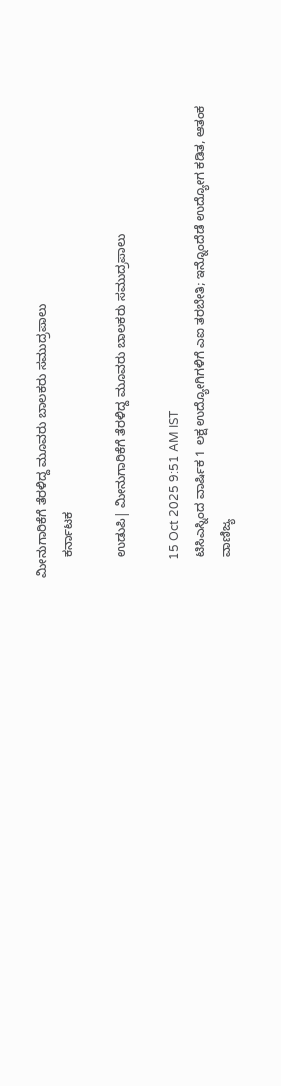ಮೀನುಗಾರಿಕೆಗೆ ತೆರಳಿದ್ದ ಮೂವರು ಬಾಲಕರು ಸಮುದ್ರಪಾಲು
      ಕರ್ನಾಟಕ

      ಉಡುಪಿ| ಮೀನುಗಾರಿಕೆಗೆ ತೆರಳಿದ್ದ ಮೂವರು ಬಾಲಕರು ಸಮುದ್ರಪಾಲು

      15 Oct 2025 9:51 AM IST
      ಟಿಸಿಎಸ್ನಿಂದ ವಾರ್ಷಿಕ 1 ಲಕ್ಷ ಉದ್ಯೋಗಿಗಳಿಗೆ ಎಐ ತರಬೇತಿ; ಇನ್ನೊಂದೆಡೆ ಉದ್ಯೋಗ ಕಡಿತ, ಆತಂಕ
      ವಾಣಿಜ್ಯ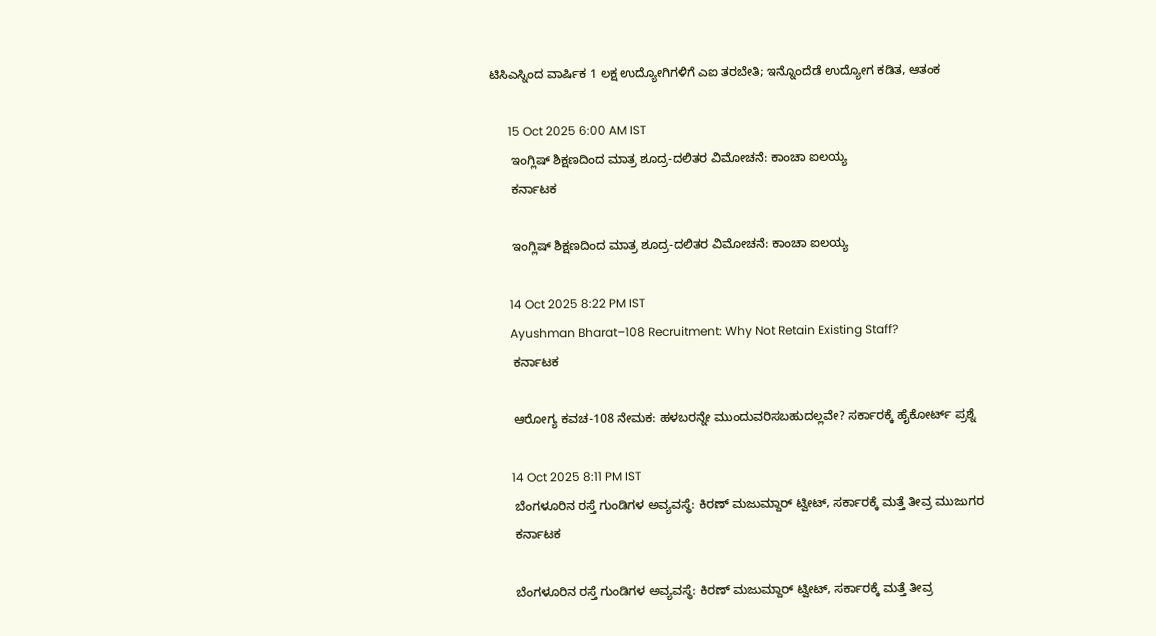ಟಿಸಿಎಸ್ನಿಂದ ವಾರ್ಷಿಕ 1 ಲಕ್ಷ ಉದ್ಯೋಗಿಗಳಿಗೆ ಎಐ ತರಬೇತಿ; ಇನ್ನೊಂದೆಡೆ ಉದ್ಯೋಗ ಕಡಿತ, ಆತಂಕ

      15 Oct 2025 6:00 AM IST
      ಇಂಗ್ಲಿಷ್ ಶಿಕ್ಷಣದಿಂದ ಮಾತ್ರ ಶೂದ್ರ-ದಲಿತರ ವಿಮೋಚನೆ: ಕಾಂಚಾ ಐಲಯ್ಯ
      ಕರ್ನಾಟಕ

      ಇಂಗ್ಲಿಷ್ ಶಿಕ್ಷಣದಿಂದ ಮಾತ್ರ ಶೂದ್ರ-ದಲಿತರ ವಿಮೋಚನೆ: ಕಾಂಚಾ ಐಲಯ್ಯ

      14 Oct 2025 8:22 PM IST
      Ayushman Bharat–108 Recruitment: Why Not Retain Existing Staff?
      ಕರ್ನಾಟಕ

      ಆರೋಗ್ಯ ಕವಚ-108 ನೇಮಕ: ಹಳಬರನ್ನೇ ಮುಂದುವರಿಸಬಹುದಲ್ಲವೇ? ಸರ್ಕಾರಕ್ಕೆ ಹೈಕೋರ್ಟ್ ಪ್ರಶ್ನೆ

      14 Oct 2025 8:11 PM IST
      ಬೆಂಗಳೂರಿನ ರಸ್ತೆ ಗುಂಡಿಗಳ ಅವ್ಯವಸ್ಥೆ: ಕಿರಣ್ ಮಜುಮ್ದಾರ್ ಟ್ವೀಟ್, ಸರ್ಕಾರಕ್ಕೆ ಮತ್ತೆ ತೀವ್ರ ಮುಜುಗರ
      ಕರ್ನಾಟಕ

      ಬೆಂಗಳೂರಿನ ರಸ್ತೆ ಗುಂಡಿಗಳ ಅವ್ಯವಸ್ಥೆ: ಕಿರಣ್ ಮಜುಮ್ದಾರ್ ಟ್ವೀಟ್, ಸರ್ಕಾರಕ್ಕೆ ಮತ್ತೆ ತೀವ್ರ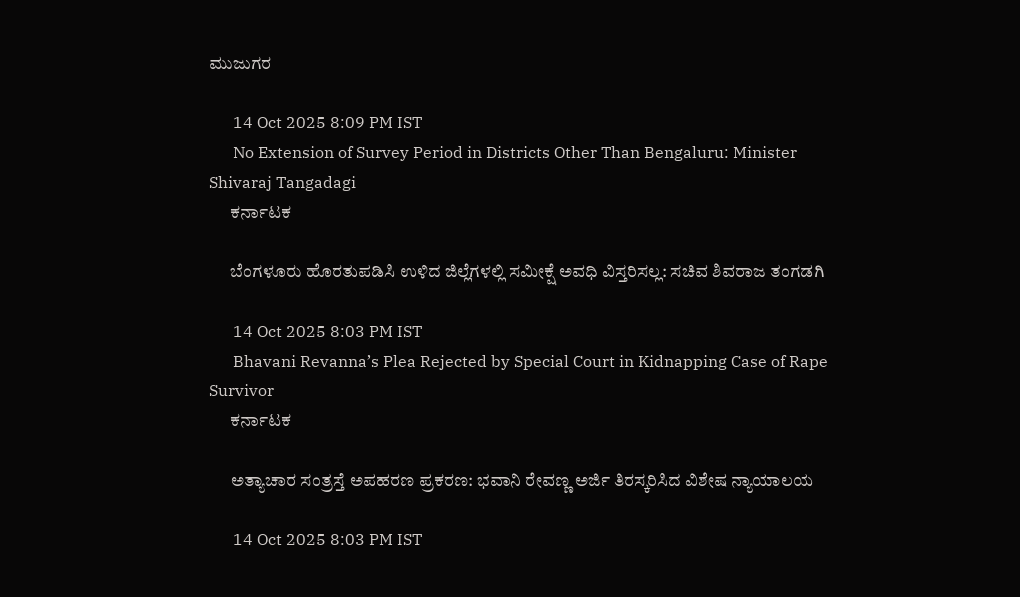ಮುಜುಗರ

      14 Oct 2025 8:09 PM IST
      No Extension of Survey Period in Districts Other Than Bengaluru: Minister Shivaraj Tangadagi
      ಕರ್ನಾಟಕ

      ಬೆಂಗಳೂರು ಹೊರತುಪಡಿಸಿ ಉಳಿದ ಜಿಲ್ಲೆಗಳಲ್ಲಿ ಸಮೀಕ್ಷೆ ಅವಧಿ ವಿಸ್ತರಿಸಲ್ಲ: ಸಚಿವ ಶಿವರಾಜ ತಂಗಡಗಿ

      14 Oct 2025 8:03 PM IST
      Bhavani Revanna’s Plea Rejected by Special Court in Kidnapping Case of Rape Survivor
      ಕರ್ನಾಟಕ

      ಅತ್ಯಾಚಾರ ಸಂತ್ರಸ್ತೆ ಅಪಹರಣ ಪ್ರಕರಣ: ಭವಾನಿ ರೇವಣ್ಣ ಅರ್ಜಿ ತಿರಸ್ಕರಿಸಿದ ವಿಶೇಷ ನ್ಯಾಯಾಲಯ

      14 Oct 2025 8:03 PM IST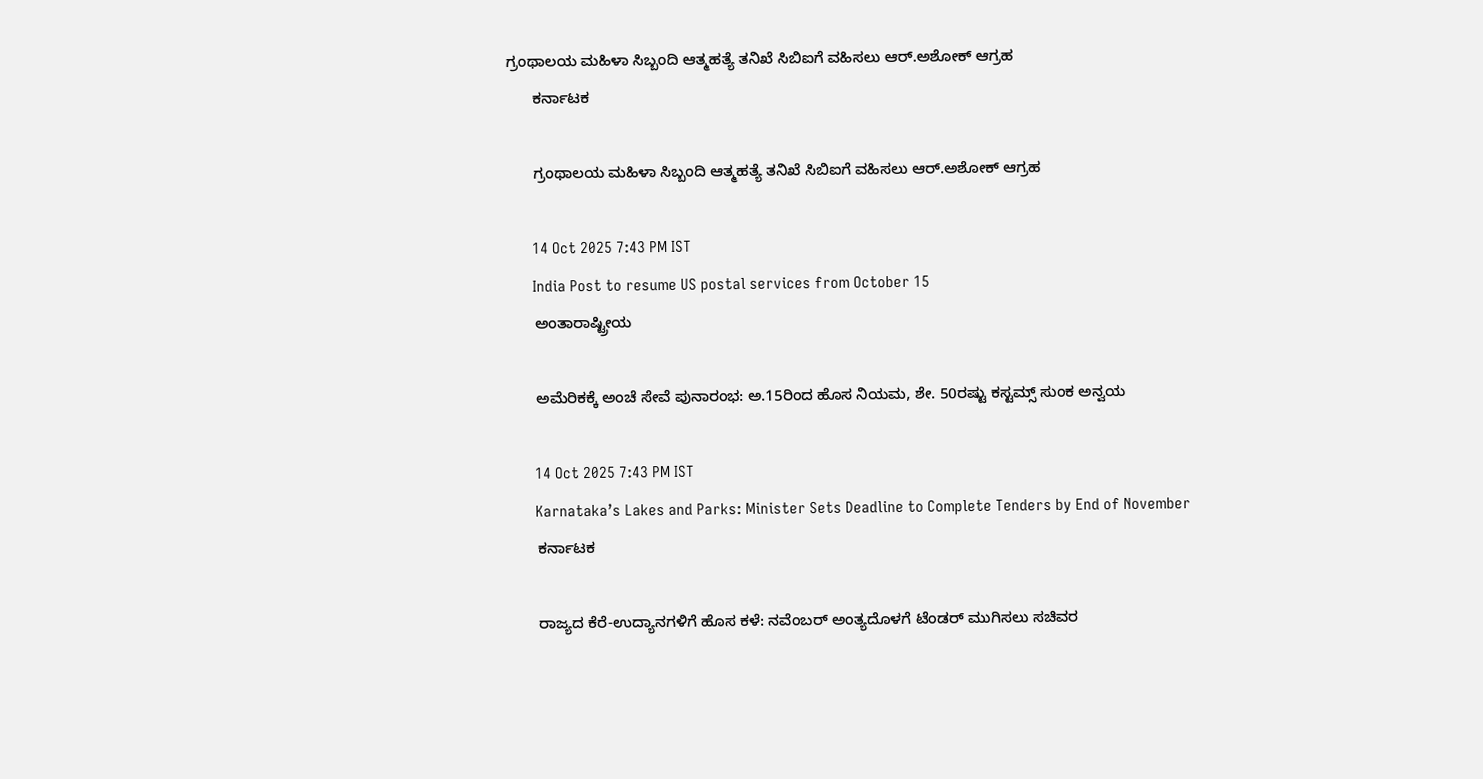ಗ್ರಂಥಾಲಯ ಮಹಿಳಾ ಸಿಬ್ಬಂದಿ ಆತ್ಮಹತ್ಯೆ ತನಿಖೆ ಸಿಬಿಐಗೆ ವಹಿಸಲು ಆರ್‌.ಅಶೋಕ್‌ ಆಗ್ರಹ
      ಕರ್ನಾಟಕ

      ಗ್ರಂಥಾಲಯ ಮಹಿಳಾ ಸಿಬ್ಬಂದಿ ಆತ್ಮಹತ್ಯೆ ತನಿಖೆ ಸಿಬಿಐಗೆ ವಹಿಸಲು ಆರ್‌.ಅಶೋಕ್‌ ಆಗ್ರಹ

      14 Oct 2025 7:43 PM IST
      India Post to resume US postal services from October 15
      ಅಂತಾರಾಷ್ಟ್ರೀಯ

      ಅಮೆರಿಕಕ್ಕೆ ಅಂಚೆ ಸೇವೆ ಪುನಾರಂಭ: ಅ.15ರಿಂದ ಹೊಸ ನಿಯಮ, ಶೇ. 50ರಷ್ಟು ಕಸ್ಟಮ್ಸ್ ಸುಂಕ ಅನ್ವಯ

      14 Oct 2025 7:43 PM IST
      Karnataka’s Lakes and Parks: Minister Sets Deadline to Complete Tenders by End of November
      ಕರ್ನಾಟಕ

      ರಾಜ್ಯದ ಕೆರೆ-ಉದ್ಯಾನಗಳಿಗೆ ಹೊಸ ಕಳೆ: ನವೆಂಬರ್ ಅಂತ್ಯದೊಳಗೆ ಟೆಂಡರ್ ಮುಗಿಸಲು ಸಚಿವರ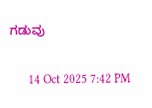ಗಡುವು

      14 Oct 2025 7:42 PM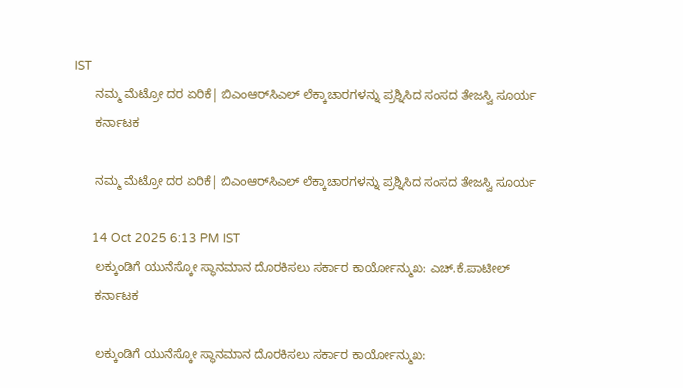IST
      ನಮ್ಮ ಮೆಟ್ರೋ ದರ ಏರಿಕೆ| ಬಿಎಂಆರ್‌ಸಿಎಲ್‌ ಲೆಕ್ಕಾಚಾರಗಳನ್ನು ಪ್ರಶ್ನಿಸಿದ ಸಂಸದ ತೇಜಸ್ವಿ ಸೂರ್ಯ
      ಕರ್ನಾಟಕ

      ನಮ್ಮ ಮೆಟ್ರೋ ದರ ಏರಿಕೆ| ಬಿಎಂಆರ್‌ಸಿಎಲ್‌ ಲೆಕ್ಕಾಚಾರಗಳನ್ನು ಪ್ರಶ್ನಿಸಿದ ಸಂಸದ ತೇಜಸ್ವಿ ಸೂರ್ಯ

      14 Oct 2025 6:13 PM IST
      ಲಕ್ಕುಂಡಿಗೆ ಯುನೆಸ್ಕೋ ಸ್ಥಾನಮಾನ ದೊರಕಿಸಲು ಸರ್ಕಾರ ಕಾರ್ಯೋನ್ಮುಖ: ಎಚ್‌.ಕೆ.ಪಾಟೀಲ್
      ಕರ್ನಾಟಕ

      ಲಕ್ಕುಂಡಿಗೆ ಯುನೆಸ್ಕೋ ಸ್ಥಾನಮಾನ ದೊರಕಿಸಲು ಸರ್ಕಾರ ಕಾರ್ಯೋನ್ಮುಖ: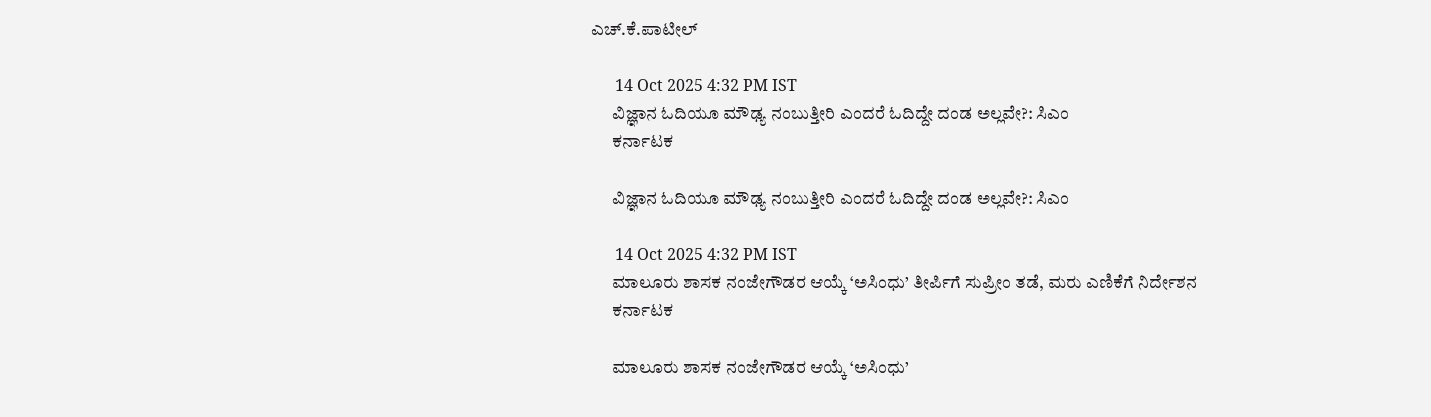ಎಚ್‌.ಕೆ.ಪಾಟೀಲ್

      14 Oct 2025 4:32 PM IST
      ವಿಜ್ಞಾನ ಓದಿಯೂ ಮೌಢ್ಯ ನಂಬುತ್ತೀರಿ ಎಂದರೆ ಓದಿದ್ದೇ ದಂಡ ಅಲ್ಲವೇ?: ಸಿಎಂ
      ಕರ್ನಾಟಕ

      ವಿಜ್ಞಾನ ಓದಿಯೂ ಮೌಢ್ಯ ನಂಬುತ್ತೀರಿ ಎಂದರೆ ಓದಿದ್ದೇ ದಂಡ ಅಲ್ಲವೇ?: ಸಿಎಂ

      14 Oct 2025 4:32 PM IST
      ಮಾಲೂರು ಶಾಸಕ ನಂಜೇಗೌಡರ ಆಯ್ಕೆ ‘ಅಸಿಂಧು’ ತೀರ್ಪಿಗೆ ಸುಪ್ರೀಂ ತಡೆ, ಮರು ಎಣಿಕೆಗೆ ನಿರ್ದೇಶನ
      ಕರ್ನಾಟಕ

      ಮಾಲೂರು ಶಾಸಕ ನಂಜೇಗೌಡರ ಆಯ್ಕೆ ‘ಅಸಿಂಧು’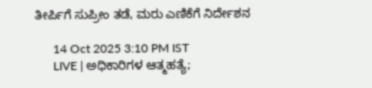ತೀರ್ಪಿಗೆ ಸುಪ್ರೀಂ ತಡೆ, ಮರು ಎಣಿಕೆಗೆ ನಿರ್ದೇಶನ

      14 Oct 2025 3:10 PM IST
      LIVE | ಅಧಿಕಾರಿಗಳ ಆತ್ಮಹತ್ಯೆ;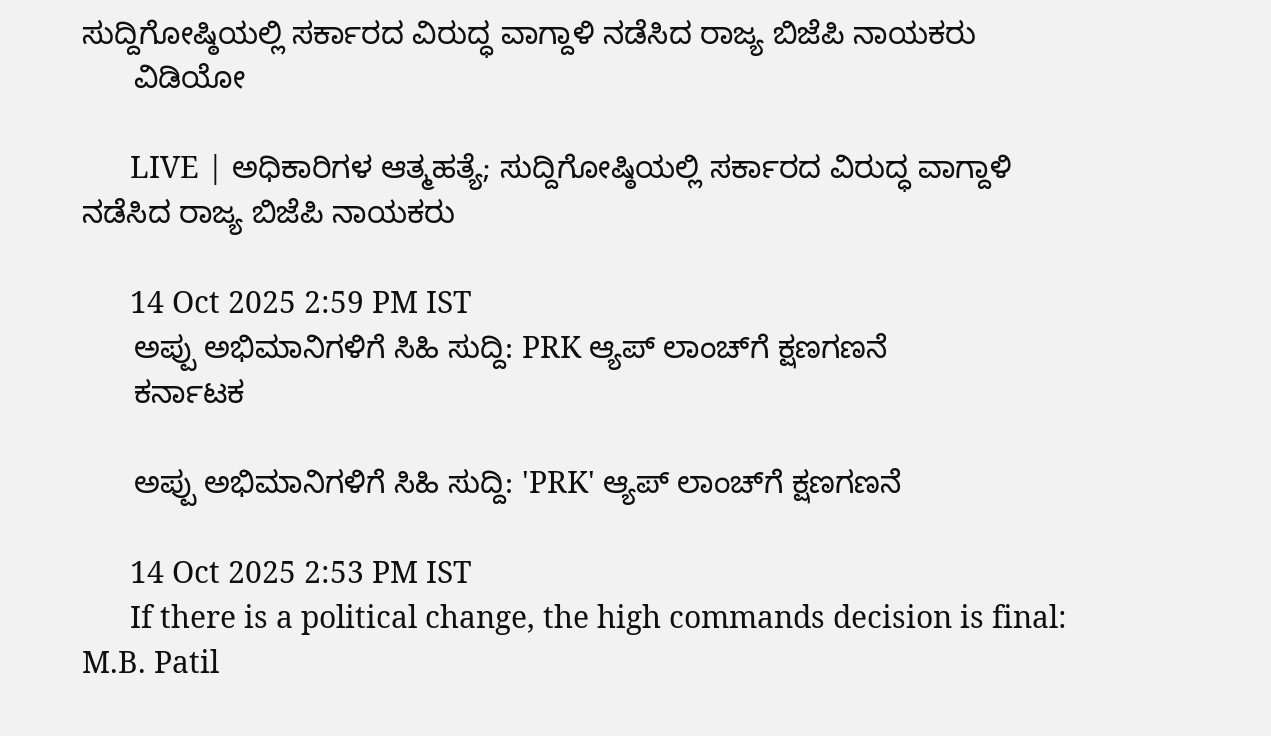ಸುದ್ದಿಗೋಷ್ಠಿಯಲ್ಲಿ ಸರ್ಕಾರದ ವಿರುದ್ಧ ವಾಗ್ದಾಳಿ ನಡೆಸಿದ ರಾಜ್ಯ ಬಿಜೆಪಿ ನಾಯಕರು
      ವಿಡಿಯೋ

      LIVE | ಅಧಿಕಾರಿಗಳ ಆತ್ಮಹತ್ಯೆ; ಸುದ್ದಿಗೋಷ್ಠಿಯಲ್ಲಿ ಸರ್ಕಾರದ ವಿರುದ್ಧ ವಾಗ್ದಾಳಿ ನಡೆಸಿದ ರಾಜ್ಯ ಬಿಜೆಪಿ ನಾಯಕರು

      14 Oct 2025 2:59 PM IST
      ಅಪ್ಪು ಅಭಿಮಾನಿಗಳಿಗೆ ಸಿಹಿ ಸುದ್ದಿ: PRK ಆ್ಯಪ್ ಲಾಂಚ್‌ಗೆ ಕ್ಷಣಗಣನೆ
      ಕರ್ನಾಟಕ

      ಅಪ್ಪು ಅಭಿಮಾನಿಗಳಿಗೆ ಸಿಹಿ ಸುದ್ದಿ: 'PRK' ಆ್ಯಪ್ ಲಾಂಚ್‌ಗೆ ಕ್ಷಣಗಣನೆ

      14 Oct 2025 2:53 PM IST
      If there is a political change, the high commands decision is final: M.B. Patil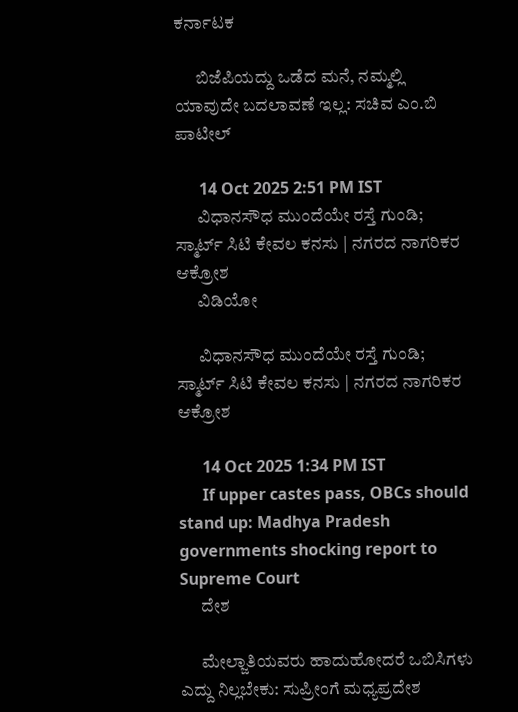ಕರ್ನಾಟಕ

      ಬಿಜೆಪಿಯದ್ದು ಒಡೆದ ಮನೆ, ನಮ್ಮಲ್ಲಿ ಯಾವುದೇ ಬದಲಾವಣೆ ಇಲ್ಲ: ಸಚಿವ ಎಂ.ಬಿ ಪಾಟೀಲ್

      14 Oct 2025 2:51 PM IST
      ವಿಧಾನಸೌಧ ಮುಂದೆಯೇ ರಸ್ತೆ ಗುಂಡಿ;  ಸ್ಮಾರ್ಟ್ ಸಿಟಿ ಕೇವಲ ಕನಸು | ನಗರದ ನಾಗರಿಕರ ಆಕ್ರೋಶ
      ವಿಡಿಯೋ

      ವಿಧಾನಸೌಧ ಮುಂದೆಯೇ ರಸ್ತೆ ಗುಂಡಿ; ಸ್ಮಾರ್ಟ್ ಸಿಟಿ ಕೇವಲ ಕನಸು | ನಗರದ ನಾಗರಿಕರ ಆಕ್ರೋಶ

      14 Oct 2025 1:34 PM IST
      If upper castes pass, OBCs should stand up: Madhya Pradesh governments shocking report to Supreme Court
      ದೇಶ

      ಮೇಲ್ಜಾತಿಯವರು ಹಾದುಹೋದರೆ ಒಬಿಸಿಗಳು ಎದ್ದು ನಿಲ್ಲಬೇಕು: ಸುಪ್ರೀಂಗೆ ಮಧ್ಯಪ್ರದೇಶ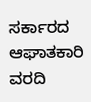ಸರ್ಕಾರದ ಆಘಾತಕಾರಿ ವರದಿ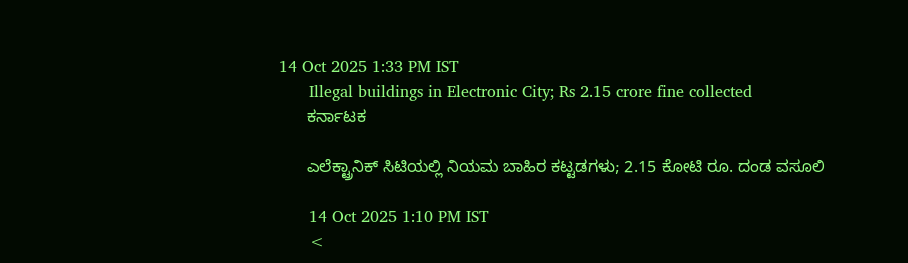14 Oct 2025 1:33 PM IST
      Illegal buildings in Electronic City; Rs 2.15 crore fine collected
      ಕರ್ನಾಟಕ

      ಎಲೆಕ್ಟ್ರಾನಿಕ್ ಸಿಟಿಯಲ್ಲಿ ನಿಯಮ ಬಾಹಿರ ಕಟ್ಟಡಗಳು; 2.15 ಕೋಟಿ ರೂ. ದಂಡ ವಸೂಲಿ

      14 Oct 2025 1:10 PM IST
      <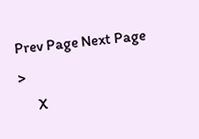Prev Page Next Page  >
      X